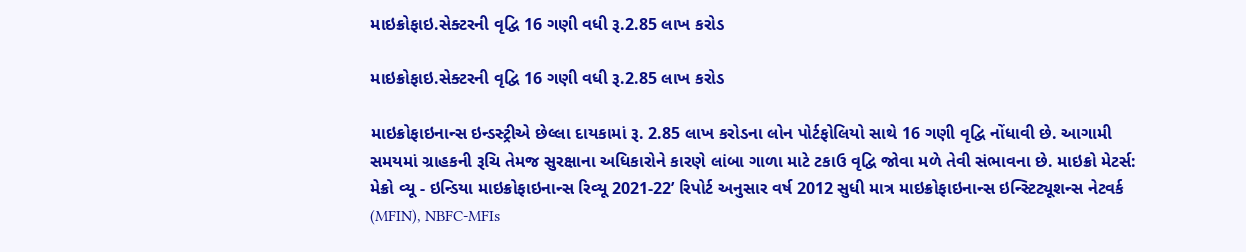માઇક્રોફાઇ.સેક્ટરની વૃદ્વિ 16 ગણી વધી રૂ.2.85 લાખ કરોડ

માઇક્રોફાઇ.સેક્ટરની વૃદ્વિ 16 ગણી વધી રૂ.2.85 લાખ કરોડ

માઇક્રોફાઇનાન્સ ઇન્ડસ્ટ્રીએ છેલ્લા દાયકામાં રૂ. 2.85 લાખ કરોડના લોન પોર્ટફોલિયો સાથે 16 ગણી વૃદ્વિ નોંધાવી છે. આગામી સમયમાં ગ્રાહકની રૂચિ તેમજ સુરક્ષાના અધિકારોને કારણે લાંબા ગાળા માટે ટકાઉ વૃદ્વિ જોવા મળે તેવી સંભાવના છે. માઇક્રો મેટર્સ: મેક્રો વ્યૂ - ઇન્ડિયા માઇક્રોફાઇનાન્સ રિવ્યૂ 2021-22’ રિપોર્ટ અનુસાર વર્ષ 2012 સુધી માત્ર માઇક્રોફાઇનાન્સ ઇન્સ્ટિટ્યૂશન્સ નેટવર્ક (MFIN), NBFC-MFIs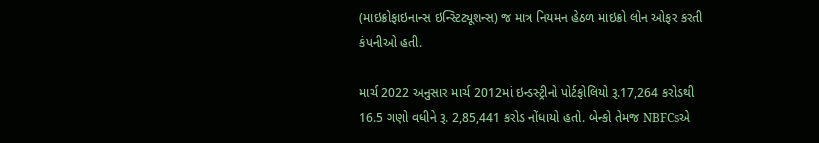(માઇક્રોફાઇનાન્સ ઇન્સ્ટિટ્યૂશન્સ) જ માત્ર નિયમન હેઠળ માઇક્રો લોન ઓફર કરતી કંપનીઓ હતી.

માર્ચ 2022 અનુસાર માર્ચ 2012માં ઇન્ડસ્ટ્રીનો પોર્ટફોલિયો રૂ.17,264 કરોડથી 16.5 ગણો વધીને રૂ. 2,85,441 કરોડ નોંધાયો હતો. બેન્કો તેમજ NBFCsએ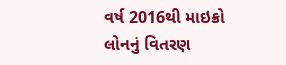વર્ષ 2016થી માઇક્રો લોનનું વિતરણ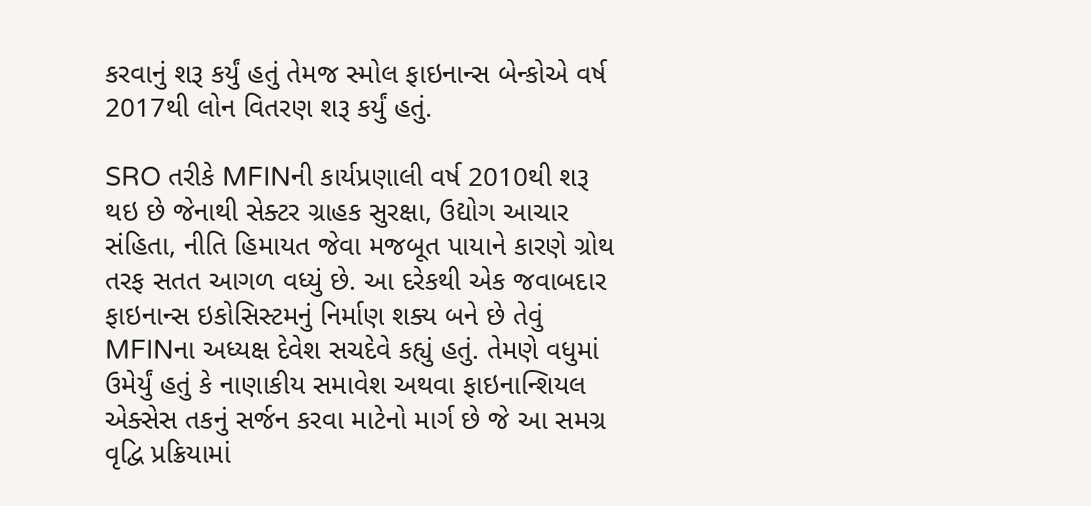કરવાનું શરૂ કર્યું હતું તેમજ સ્મોલ ફાઇનાન્સ બેન્કોએ વર્ષ 2017થી લોન વિતરણ શરૂ કર્યું હતું.

SRO તરીકે MFINની કાર્યપ્રણાલી વર્ષ 2010થી શરૂ થઇ છે જેનાથી સેક્ટર ગ્રાહક સુરક્ષા, ઉદ્યોગ આચાર સંહિતા, નીતિ હિમાયત જેવા મજબૂત પાયાને કારણે ગ્રોથ તરફ સતત આગળ વધ્યું છે. આ દરેકથી એક જવાબદાર ફાઇનાન્સ ઇકોસિસ્ટમનું નિર્માણ શક્ય બને છે તેવું MFINના અધ્યક્ષ દેવેશ સચદેવે કહ્યું હતું. તેમણે વધુમાં ઉમેર્યું હતું કે નાણાકીય સમાવેશ અથવા ફાઇનાન્શિયલ એક્સેસ તકનું સર્જન કરવા માટેનો માર્ગ છે જે આ સમગ્ર વૃદ્વિ પ્રક્રિયામાં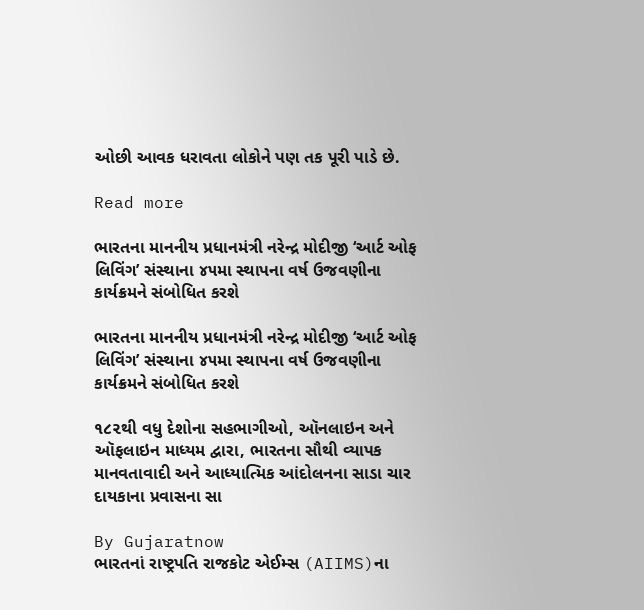ઓછી આવક ધરાવતા લોકોને પણ તક પૂરી પાડે છે.

Read more

ભારતના માનનીય પ્રધાનમંત્રી નરેન્દ્ર મોદીજી ‘આર્ટ ઓફ લિવિંગ’ સંસ્થાના ૪૫મા સ્થાપના વર્ષ ઉજવણીના કાર્યક્રમને સંબોધિત કરશે

ભારતના માનનીય પ્રધાનમંત્રી નરેન્દ્ર મોદીજી ‘આર્ટ ઓફ લિવિંગ’ સંસ્થાના ૪૫મા સ્થાપના વર્ષ ઉજવણીના કાર્યક્રમને સંબોધિત કરશે

૧૮૨થી વધુ દેશોના સહભાગીઓ, ઑનલાઇન અને ઑફલાઇન માધ્યમ દ્વારા, ભારતના સૌથી વ્યાપક માનવતાવાદી અને આધ્યાત્મિક આંદોલનના સાડા ચાર દાયકાના પ્રવાસના સા

By Gujaratnow
ભારતનાં રાષ્ટ્રપતિ રાજકોટ એઈમ્સ (AIIMS)ના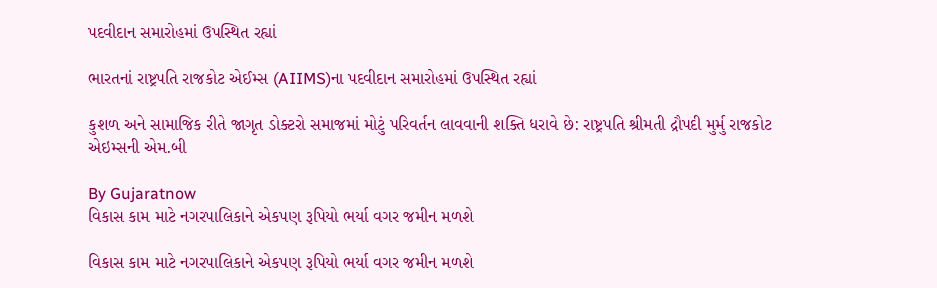પદવીદાન સમારોહમાં ઉપસ્થિત રહ્યાં

ભારતનાં રાષ્ટ્રપતિ રાજકોટ એઈમ્સ (AIIMS)ના પદવીદાન સમારોહમાં ઉપસ્થિત રહ્યાં

કુશળ અને સામાજિક રીતે જાગૃત ડોક્ટરો સમાજમાં મોટું પરિવર્તન લાવવાની શક્તિ ધરાવે છે: રાષ્ટ્રપતિ શ્રીમતી દ્રૌપદી મુર્મુ રાજકોટ એઇમ્સની એમ.બી

By Gujaratnow
વિકાસ કામ માટે નગરપાલિકાને એકપણ રૂપિયો ભર્યા વગર જમીન મળશે

વિકાસ કામ માટે નગરપાલિકાને એકપણ રૂપિયો ભર્યા વગર જમીન મળશે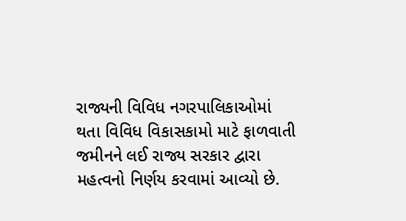રાજ્યની વિવિધ નગરપાલિકાઓમાં થતા વિવિધ વિકાસકામો માટે ફાળવાતી જમીનને લઈ રાજ્ય સરકાર દ્વારા મહત્વનો નિર્ણય કરવામાં આવ્યો છે.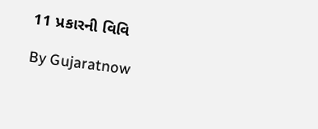11 પ્રકારની વિવિ

By Gujaratnow